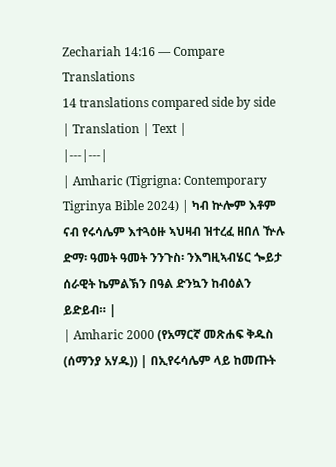Zechariah 14:16 — Compare Translations
14 translations compared side by side
| Translation | Text |
|---|---|
| Amharic (Tigrigna: Contemporary Tigrinya Bible 2024) | ካብ ኵሎም እቶም ናብ የሩሳሌም እተጓዕዙ ኣህዛብ ዝተረፈ ዘበለ ዅሉ ድማ፡ ዓመት ዓመት ንንጉስ፡ ንእግዚኣብሄር ጐይታ ሰራዊት ኬምልኽን በዓል ድንኳን ከብዕልን ይድይብ። |
| Amharic 2000 (የአማርኛ መጽሐፍ ቅዱስ (ሰማንያ አሃዱ)) | በኢየሩሳሌም ላይ ከመጡት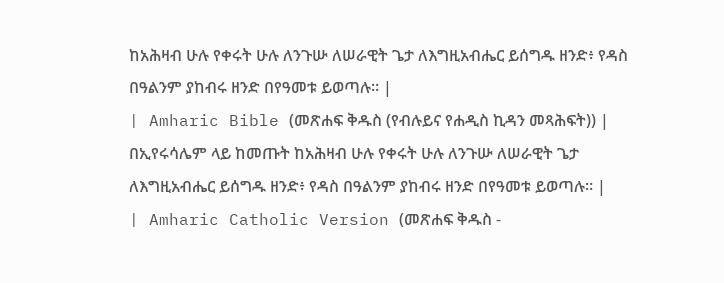ከአሕዛብ ሁሉ የቀሩት ሁሉ ለንጉሡ ለሠራዊት ጌታ ለእግዚአብሔር ይሰግዱ ዘንድ፥ የዳስ በዓልንም ያከብሩ ዘንድ በየዓመቱ ይወጣሉ። |
| Amharic Bible (መጽሐፍ ቅዱስ (የብሉይና የሐዲስ ኪዳን መጻሕፍት)) | በኢየሩሳሌም ላይ ከመጡት ከአሕዛብ ሁሉ የቀሩት ሁሉ ለንጉሡ ለሠራዊት ጌታ ለእግዚአብሔር ይሰግዱ ዘንድ፥ የዳስ በዓልንም ያከብሩ ዘንድ በየዓመቱ ይወጣሉ። |
| Amharic Catholic Version (መጽሐፍ ቅዱስ -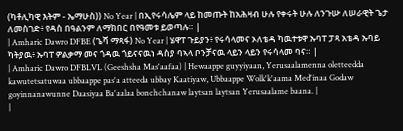(ካቶሊካዊ እትም - ኤማሁስ)) No Year | በኢየሩሳሌም ላይ ከመጡት ከአሕዛብ ሁሉ የቀሩት ሁሉ ለንጉሡ ለሠራዊት ጌታ ለመስገድ፥ የዳስ በዓልንም ለማክበር በየዓመቱ ይወጣሉ። |
| Amharic Dawro DFBE (ጌሻ ማጻፋ) No Year | ሄዋፐ ጉይያን፥ የሩሳላመና ኦለቴዳ ካዉተቱዋ ኡባፐ ፓጻ አቴዳ ኡባይ ካትያዉ፥ ኡባፐ ዎልቃማ መና ጎዳዉ ጎይናናዉነ ዳስያ ባኣላ ቦንቻናዉ ላይን ላይን የሩሳላመ ባና። |
| Amharic Dawro DFBLVL (Geeshsha Mas'aafaa) | Hewaappe guyyiyaan, Yerusaalamenna oletteedda kawutetsatuwaa ubbaappe pas'a atteeda ubbay Kaatiyaw, Ubbaappe Wolk'k'aama Med'inaa Godaw goyinnanawunne Daasiyaa Ba'aalaa bonchchanaw laytsan laytsan Yerusaalame baana. |
|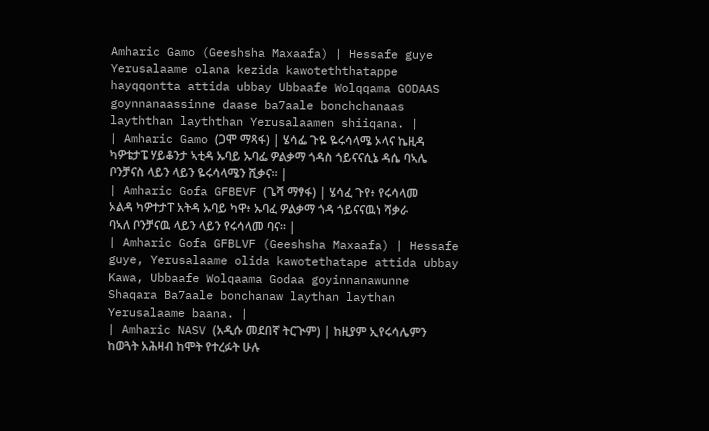Amharic Gamo (Geeshsha Maxaafa) | Hessafe guye Yerusalaame olana kezida kawoteththatappe hayqqontta attida ubbay Ubbaafe Wolqqama GODAAS goynnanaassinne daase ba7aale bonchchanaas layththan layththan Yerusalaamen shiiqana. |
| Amharic Gamo (ጋሞ ማጻፋ) | ሄሳፌ ጉዬ ዬሩሳላሜ ኦላና ኬዚዳ ካዎቴታፔ ሃይቆንታ ኣቲዳ ኡባይ ኡባፌ ዎልቃማ ጎዳስ ጎይናናሲኔ ዳሴ ባኣሌ ቦንቻናስ ላይን ላይን ዬሩሳላሜን ሺቃና። |
| Amharic Gofa GFBEVF (ጌሻ ማፃፋ) | ሄሳፈ ጉየ፥ የሩሳላመ ኦልዳ ካዎተታፐ አትዳ ኡባይ ካዋ፥ ኡባፈ ዎልቃማ ጎዳ ጎይናናዉነ ሻቃራ ባኣለ ቦንቻናዉ ላይን ላይን የሩሳላመ ባና። |
| Amharic Gofa GFBLVF (Geeshsha Maxaafa) | Hessafe guye, Yerusalaame olida kawotethatape attida ubbay Kawa, Ubbaafe Wolqaama Godaa goyinnanawunne Shaqara Ba7aale bonchanaw laythan laythan Yerusalaame baana. |
| Amharic NASV (አዲሱ መደበኛ ትርጒም) | ከዚያም ኢየሩሳሌምን ከወጓት አሕዛብ ከሞት የተረፉት ሁሉ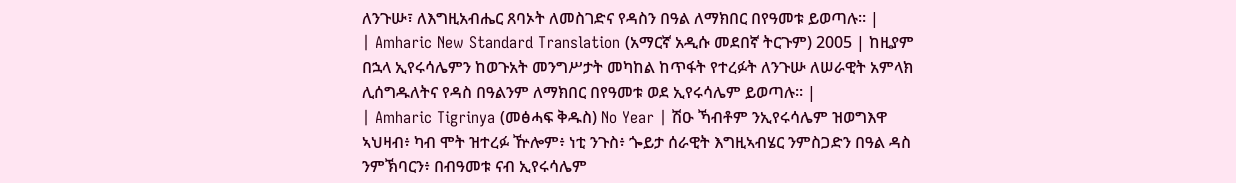ለንጉሡ፣ ለእግዚአብሔር ጸባኦት ለመስገድና የዳስን በዓል ለማክበር በየዓመቱ ይወጣሉ። |
| Amharic New Standard Translation (አማርኛ አዲሱ መደበኛ ትርጉም) 2005 | ከዚያም በኋላ ኢየሩሳሌምን ከወጉአት መንግሥታት መካከል ከጥፋት የተረፉት ለንጉሡ ለሠራዊት አምላክ ሊሰግዱለትና የዳስ በዓልንም ለማክበር በየዓመቱ ወደ ኢየሩሳሌም ይወጣሉ። |
| Amharic Tigrinya (መፅሓፍ ቅዱስ) No Year | ሽዑ ኻብቶም ንኢየሩሳሌም ዝወግእዋ ኣህዛብ፥ ካብ ሞት ዝተረፉ ዅሎም፥ ነቲ ንጉስ፥ ጐይታ ሰራዊት እግዚኣብሄር ንምስጋድን በዓል ዳስ ንምኽባርን፥ በብዓመቱ ናብ ኢየሩሳሌም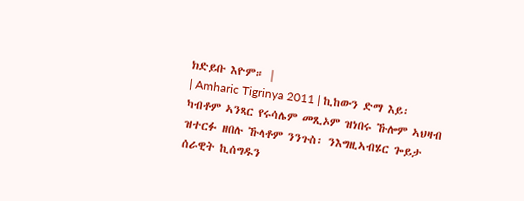ክድይቡ እዮም። |
| Amharic Tigrinya 2011 | ኪከውን ድማ እይ፡ ካብቶም ኣንጻር የሩሳሌም መጺኦም ዝነበሩ ኹሎም ኣህዛብ ዝተርፉ ዘበሉ ኹላቶም ንንጉስ፡ ንእግዚኣብሄር ጐይታ ሰራዊት ኪሰግዱን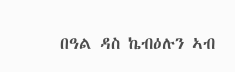በዓል ዳስ ኬብዕሉን ኣብ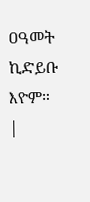ዐዓመት ኪድይቡ እዮም። |